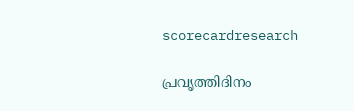scorecardresearch

പ്രവൃത്തിദിനം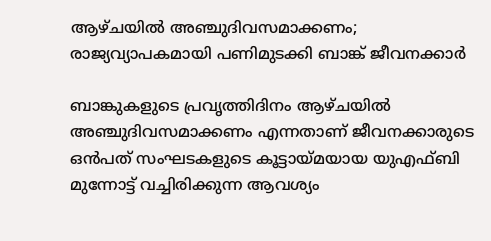ആഴ്‌ചയിൽ അഞ്ചുദിവസമാക്കണം; രാജ്യവ്യാപകമായി പണിമുടക്കി ബാങ്ക് ജീവനക്കാർ

ബാങ്കുകളുടെ പ്രവൃത്തിദിനം ആഴ്‌ചയിൽ അഞ്ചുദിവസമാക്കണം എന്നതാണ് ജീവനക്കാരുടെ ഒൻപത് സംഘടകളുടെ കൂട്ടായ്‌മയായ യുഎഫ്‌ബി മുന്നോട്ട് വച്ചിരിക്കുന്ന ആവശ്യം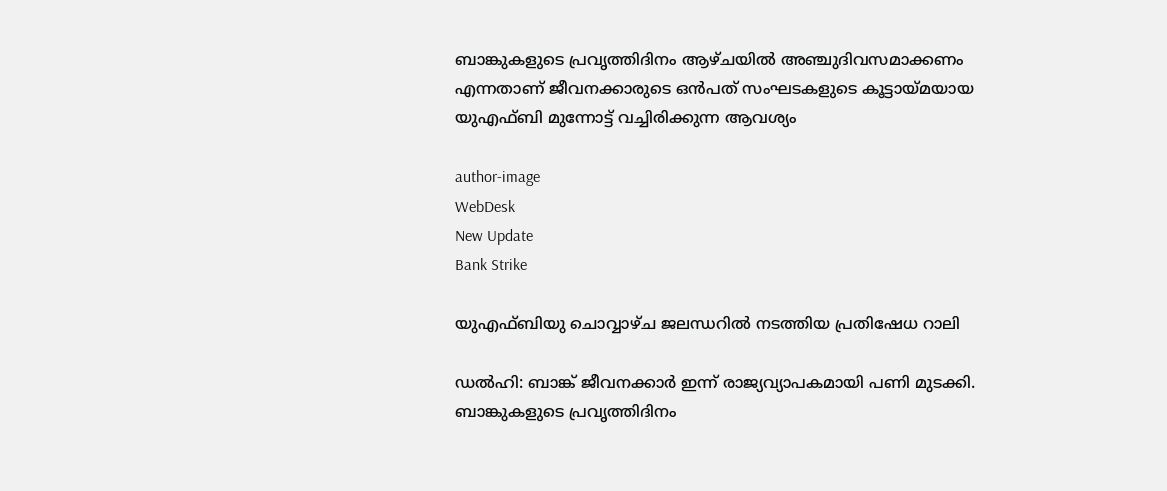ബാങ്കുകളുടെ പ്രവൃത്തിദിനം ആഴ്‌ചയിൽ അഞ്ചുദിവസമാക്കണം എന്നതാണ് ജീവനക്കാരുടെ ഒൻപത് സംഘടകളുടെ കൂട്ടായ്‌മയായ യുഎഫ്‌ബി മുന്നോട്ട് വച്ചിരിക്കുന്ന ആവശ്യം

author-image
WebDesk
New Update
Bank Strike

യുഎഫ്ബിയു ചൊവ്വാഴ്ച ജലന്ധറിൽ നടത്തിയ പ്രതിഷേധ റാലി

ഡൽഹി: ബാങ്ക് ജീവനക്കാര്‍ ഇന്ന് രാജ്യവ്യാപകമായി പണി മുടക്കി. ബാങ്കുകളുടെ പ്രവൃത്തിദിനം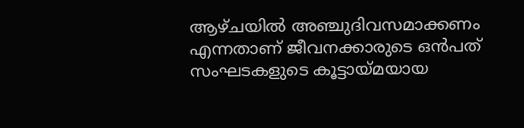ആഴ്‌ചയിൽ അഞ്ചുദിവസമാക്കണം എന്നതാണ് ജീവനക്കാരുടെ ഒൻപത് സംഘടകളുടെ കൂട്ടായ്‌മയായ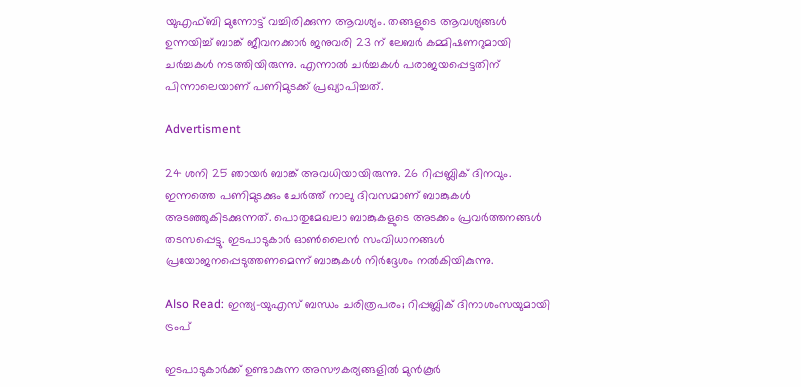യുഎഫ്‌ബി മുന്നോട്ട് വച്ചിരിക്കുന്ന ആവശ്യം. തങ്ങളുടെ ആവശ്യങ്ങള്‍ ഉന്നയിച്ച് ബാങ്ക് ജീവനക്കാര്‍ ജനുവരി 23 ന് ലേബർ കമ്മിഷണറുമായി ചർച്ചകൾ നടത്തിയിരുന്നു. എന്നാൽ ചർച്ചകൾ പരാജയപ്പെട്ടതിന് പിന്നാലെയാണ് പണിമുടക്ക് പ്രഖ്യാപിച്ചത്.

Advertisment

24 ശനി 25 ഞായർ ബാങ്ക് അവധിയായിരുന്നു. 26 റിപ്പബ്ലിക് ദിനവും. ഇന്നത്തെ പണിമുടക്കും ചേർത്ത് നാലു ദിവസമാണ് ബാങ്കുകൾ അടഞ്ഞുകിടക്കുന്നത്. പൊതുമേഖലാ ബാങ്കുകളുടെ അടക്കം പ്രവര്‍ത്തനങ്ങള്‍ തടസപ്പെട്ടു. ഇടപാടുകാര്‍ ഓണ്‍ലൈന്‍ സംവിധാനങ്ങള്‍ പ്രയോജനപ്പെടുത്തണമെന്ന് ബാങ്കുകള്‍ നിര്‍ദ്ദേശം നല്‍കിയികുന്നു.

Also Read: ഇന്ത്യ-യുഎസ് ബന്ധം ചരിത്രപരം; റിപ്പബ്ലിക് ദിനാശംസയുമായി ട്രംപ്

ഇടപാടുകാര്‍ക്ക് ഉണ്ടാകുന്ന അസൗകര്യങ്ങളില്‍ മുന്‍കൂര്‍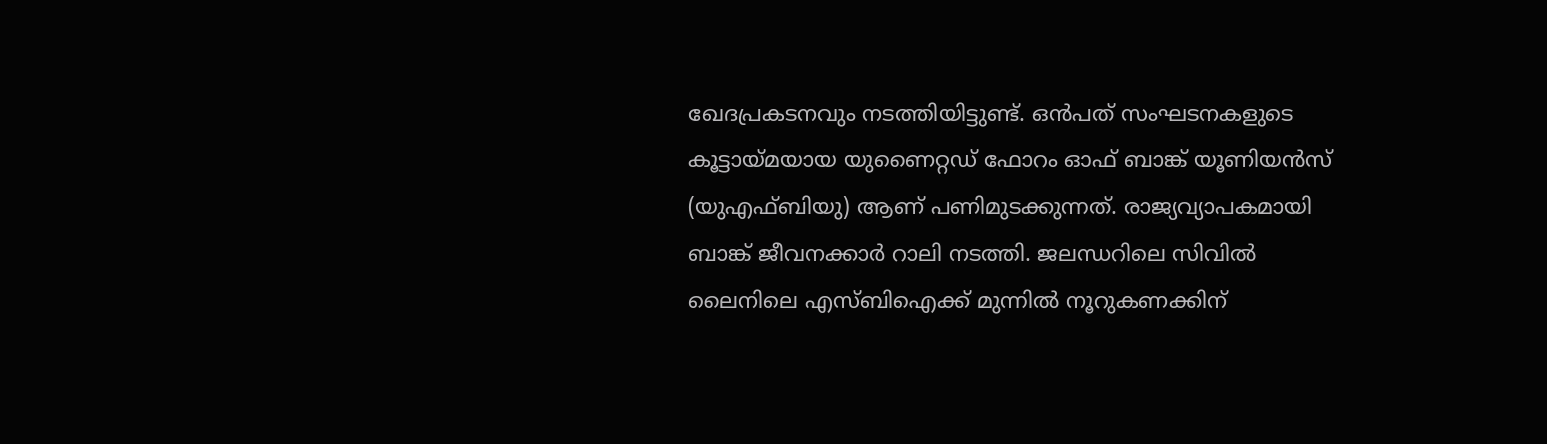ഖേദപ്രകടനവും നടത്തിയിട്ടുണ്ട്. ഒന്‍പത് സംഘടനകളുടെ കൂട്ടായ്‌മയായ യുണൈറ്റഡ് ഫോറം ഓഫ് ബാങ്ക് യൂണിയൻസ് (യുഎഫ്‌ബിയു) ആണ് പണിമുടക്കുന്നത്. രാജ്യവ്യാപകമായി ബാങ്ക് ജീവനക്കാർ റാലി നടത്തി. ജലന്ധറിലെ സിവിൽ ലൈനിലെ എസ്‌ബി‌ഐക്ക് മുന്നിൽ നൂറുകണക്കിന്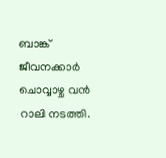ബാങ്ക് ജീവനക്കാർ ചൊവ്വാഴ്ച വൻ റാലി നടത്തി.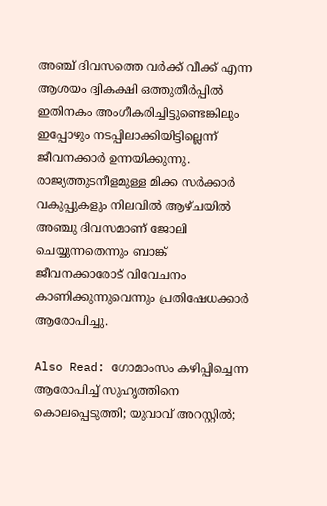അഞ്ച് ദിവസത്തെ വർക്ക് വീക്ക് എന്ന ആശയം ദ്വികക്ഷി ഒത്തുതീർപ്പിൽ ഇതിനകം അംഗീകരിച്ചിട്ടുണ്ടെങ്കിലും ഇപ്പോഴും നടപ്പിലാക്കിയിട്ടില്ലെന്ന് ജീവനക്കാർ ഉന്നയിക്കുന്നു. രാജ്യത്തുടനീളമുള്ള മിക്ക സർക്കാർ വകുപ്പുകളും നിലവിൽ ആഴ്ചയിൽ അഞ്ചു ദിവസമാണ് ജോലി ചെയ്യുന്നതെന്നും ബാങ്ക് ജീവനക്കാരോട് വിവേചനം കാണിക്കുന്നുവെന്നും പ്രതിഷേധക്കാർ ആരോപിച്ചു.

Also Read: ഗോമാംസം കഴിപ്പിച്ചെന്ന ആരോപിച്ച് സുഹൃത്തിനെ കൊലപ്പെടുത്തി; യുവാവ് അറസ്റ്റിൽ;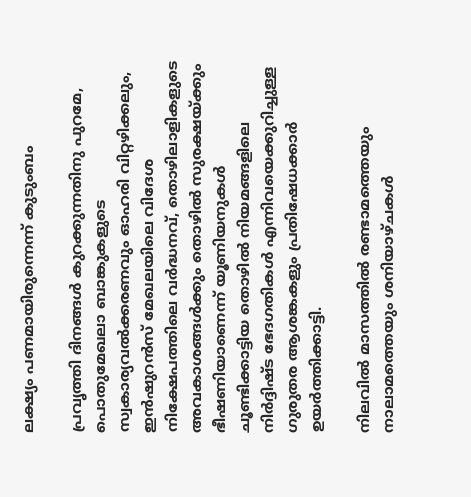ലക്ഷ്യം പണമായിരുന്നെന്ന് കുടുംബം

പ്രവൃത്തി ദിനങ്ങൾ കുറക്കുന്നതിനു പുറമേ, പൊതുമേഖലാ ബാങ്കുകളുടെ സ്വകാര്യവൽക്കരണവും ഓഹരി വിറ്റഴിക്കലും, ഇൻഷുറൻസ് മേഖലയിലെ വിദേശ നിക്ഷേപത്തിലെ വർദ്ധനവ്, തൊഴിലാളികളുടെ അവകാശങ്ങൾക്കും തൊഴിൽ സുരക്ഷയ്ക്കും ഭീഷണിയാണെന്ന് യൂണിയനുകൾ ചൂണ്ടിക്കാട്ടിയ തൊഴിൽ നിയമങ്ങളിലെ നിർദ്ദിഷ്ട ഭേദഗതികൾ എന്നിവയെക്കുറിച്ചുള്ള ഗുരുതര ആശങ്കകളും പ്രതിഷേധക്കാർ ഉയർത്തിക്കാട്ടി.

നിലവിൽ മാസത്തിൽ രണ്ടാമത്തെയും നാലാമത്തെയും ശനിയാഴ്‌ചകൾ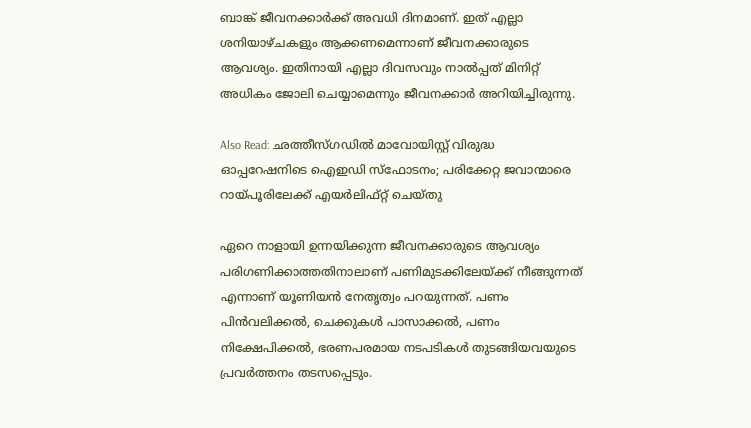ബാങ്ക് ജീവനക്കാർക്ക് അവധി ദിനമാണ്. ഇത് എല്ലാ ശനിയാഴ്‌ചകളും ആക്കണമെന്നാണ് ജീവനക്കാരുടെ ആവശ്യം. ഇതിനായി എല്ലാ ദിവസവും നാൽപ്പത് മിനിറ്റ് അധികം ജോലി ചെയ്യാമെന്നും ജീവനക്കാർ അറിയിച്ചിരുന്നു.

Also Read: ഛത്തീസ്ഗഡിൽ മാവോയിസ്റ്റ് വിരുദ്ധ ഓപ്പറേഷനിടെ ഐഇഡി സ്ഫോടനം; പരിക്കേറ്റ ജവാന്മാരെ റായ്‌പൂരിലേക്ക് എയർലിഫ്റ്റ് ചെയ്തു

ഏറെ നാളായി ഉന്നയിക്കുന്ന ജീവനക്കാരുടെ ആവശ്യം പരിഗണിക്കാത്തതിനാലാണ് പണിമുടക്കിലേയ്‌ക്ക് നീങ്ങുന്നത് എന്നാണ് യൂണിയൻ നേതൃത്വം പറയുന്നത്. പണം പിൻവലിക്കൽ, ചെക്കുകൾ പാസാക്കൽ, പണം നിക്ഷേപിക്കൽ, ഭരണപരമായ നടപടികൾ തുടങ്ങിയവയുടെ പ്രവർത്തനം തടസപ്പെടും.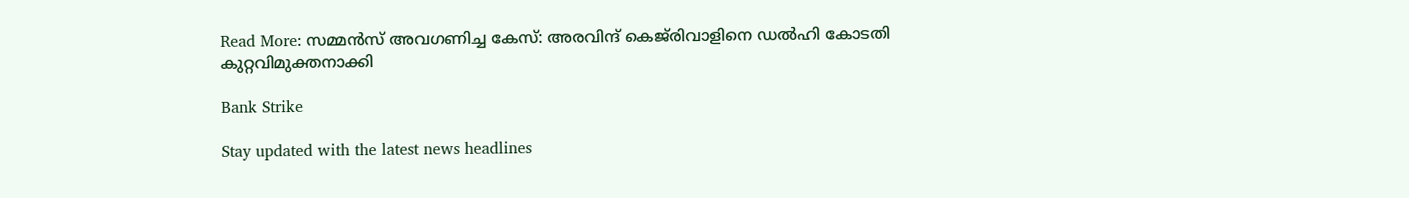Read More: സമ്മൻസ് അവഗണിച്ച കേസ്: അരവിന്ദ് കെജ്‌രിവാളിനെ ഡൽഹി കോടതി കുറ്റവിമുക്തനാക്കി

Bank Strike

Stay updated with the latest news headlines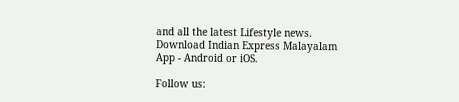and all the latest Lifestyle news. Download Indian Express Malayalam App - Android or iOS.

Follow us: